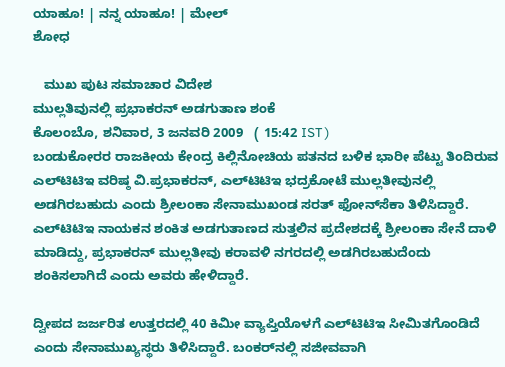ಯಾಹೂ! | ನನ್ನ ಯಾಹೂ! | ಮೇಲ್
ಶೋಧ

   ಮುಖ ಪುಟ ಸಮಾಚಾರ ವಿದೇಶ
ಮುಲ್ಲತಿವುನಲ್ಲಿ ಪ್ರಭಾಕರನ್ ಅಡಗುತಾಣ ಶಂಕೆ
ಕೊಲಂಬೊ, ಶನಿವಾರ, 3 ಜನವರಿ 2009   ( 15:42 IST )
ಬಂಡುಕೋರರ ರಾಜಕೀಯ ಕೇಂದ್ರ ಕಿಲ್ಲಿನೋಚಿಯ ಪತನದ ಬಳಿಕ ಭಾರೀ ಪೆಟ್ಟು ತಿಂದಿರುವ ಎಲ್‌ಟಿಟಿಇ ವರಿಷ್ಠ ವಿ.ಪ್ರಭಾಕರನ್, ಎಲ್‌ಟಿಟಿಇ ಭದ್ರಕೋಟೆ ಮುಲ್ಲತೀವುನಲ್ಲಿ ಅಡಗಿರಬಹುದು ಎಂದು ಶ್ರೀಲಂಕಾ ಸೇನಾಮುಖಂಡ ಸರತ್ ಫೋನ್‌ಸೆಕಾ ತಿಳಿಸಿದ್ದಾರೆ. ಎಲ್‌ಟಿಟಿಇ ನಾಯಕನ ಶಂಕಿತ ಅಡಗುತಾಣದ ಸುತ್ತಲಿನ ಪ್ರದೇಶದಕ್ಕೆ ಶ್ರೀಲಂಕಾ ಸೇನೆ ದಾಳಿ ಮಾಡಿದ್ದು, ಪ್ರಭಾಕರನ್ ಮುಲ್ಲತೀವು ಕರಾವಳಿ ನಗರದಲ್ಲಿ ಅಡಗಿರಬಹುದೆಂದು ಶಂಕಿಸಲಾಗಿದೆ ಎಂದು ಅವರು ಹೇಳಿದ್ದಾರೆ.

ದ್ವೀಪದ ಜರ್ಜರಿತ ಉತ್ತರದಲ್ಲಿ 40 ಕಿಮೀ ವ್ಯಾಪ್ತಿಯೊಳಗೆ ಎಲ್‌ಟಿಟಿಇ ಸೀಮಿತಗೊಂಡಿದೆ ಎಂದು ಸೇನಾಮುಖ್ಯಸ್ಥರು ತಿಳಿಸಿದ್ದಾರೆ. ಬಂಕರ್‌ನಲ್ಲಿ ಸಜೀವವಾಗಿ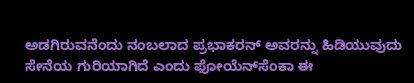ಅಡಗಿರುವನೆಂದು ನಂಬಲಾದ ಪ್ರಭಾಕರನ್ ಅವರನ್ನು ಹಿಡಿಯುವುದು ಸೇನೆಯ ಗುರಿಯಾಗಿದೆ ಎಂದು ಫೋಯೆನ್‌ಸೆಂಕಾ ಈ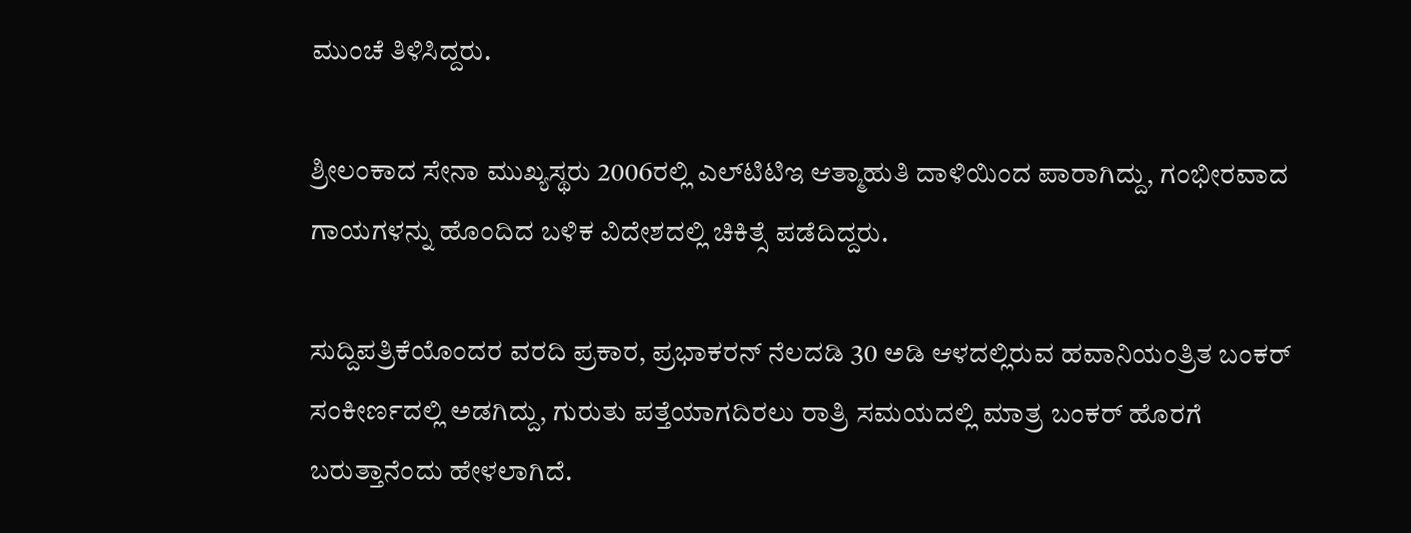ಮುಂಚೆ ತಿಳಿಸಿದ್ದರು.

ಶ್ರೀಲಂಕಾದ ಸೇನಾ ಮುಖ್ಯಸ್ಥರು 2006ರಲ್ಲಿ ಎಲ್‌ಟಿಟಿಇ ಆತ್ಮಾಹುತಿ ದಾಳಿಯಿಂದ ಪಾರಾಗಿದ್ದು, ಗಂಭೀರವಾದ ಗಾಯಗಳನ್ನು ಹೊಂದಿದ ಬಳಿಕ ವಿದೇಶದಲ್ಲಿ ಚಿಕಿತ್ಸೆ ಪಡೆದಿದ್ದರು.

ಸುದ್ದಿಪತ್ರಿಕೆಯೊಂದರ ವರದಿ ಪ್ರಕಾರ, ಪ್ರಭಾಕರನ್ ನೆಲದಡಿ 30 ಅಡಿ ಆಳದಲ್ಲಿರುವ ಹವಾನಿಯಂತ್ರಿತ ಬಂಕರ್ ಸಂಕೀರ್ಣದಲ್ಲಿ ಅಡಗಿದ್ದು, ಗುರುತು ಪತ್ತೆಯಾಗದಿರಲು ರಾತ್ರಿ ಸಮಯದಲ್ಲಿ ಮಾತ್ರ ಬಂಕರ್ ಹೊರಗೆ ಬರುತ್ತಾನೆಂದು ಹೇಳಲಾಗಿದೆ.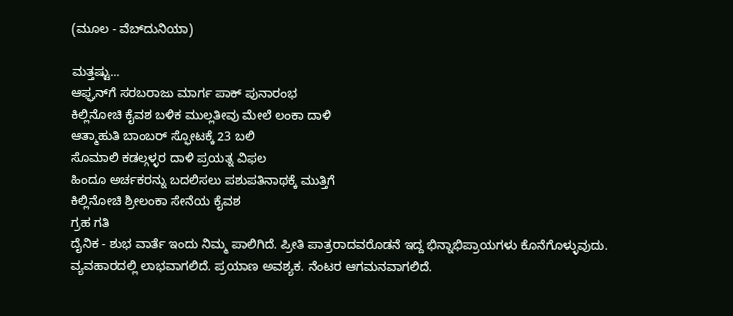(ಮೂಲ - ವೆಬ್‌ದುನಿಯಾ)

ಮತ್ತಷ್ಟು...
ಆಫ್ಘನ್‌ಗೆ ಸರಬರಾಜು ಮಾರ್ಗ ಪಾಕ್ ಪುನಾರಂಭ
ಕಿಲ್ಲಿನೋಚಿ ಕೈವಶ ಬಳಿಕ ಮುಲ್ಲತೀವು ಮೇಲೆ ಲಂಕಾ ದಾಳಿ
ಆತ್ಮಾಹುತಿ ಬಾಂಬರ್ ಸ್ಫೋಟಕ್ಕೆ 23 ಬಲಿ
ಸೊಮಾಲಿ ಕಡಲ್ಗಳ್ಳರ ದಾಳಿ ಪ್ರಯತ್ನ ವಿಫಲ
ಹಿಂದೂ ಅರ್ಚಕರನ್ನು ಬದಲಿಸಲು ಪಶುಪತಿನಾಥಕ್ಕೆ ಮುತ್ತಿಗೆ
ಕಿಲ್ಲಿನೋಚಿ ಶ್ರೀಲಂಕಾ ಸೇನೆಯ ಕೈವಶ
ಗ್ರಹ ಗತಿ
ದೈನಿಕ - ಶುಭ ವಾರ್ತೆ ಇಂದು ನಿಮ್ಮ ಪಾಲಿಗಿದೆ. ಪ್ರೀತಿ ಪಾತ್ರರಾದವರೊಡನೆ ಇದ್ದ ಭಿನ್ನಾಭಿಪ್ರಾಯಗಳು ಕೊನೆಗೊಳ್ಳುವುದು. ವ್ಯವಹಾರದಲ್ಲಿ ಲಾಭವಾಗಲಿದೆ. ಪ್ರಯಾಣ ಅವಶ್ಯಕ. ನೆಂಟರ ಆಗಮನವಾಗಲಿದೆ.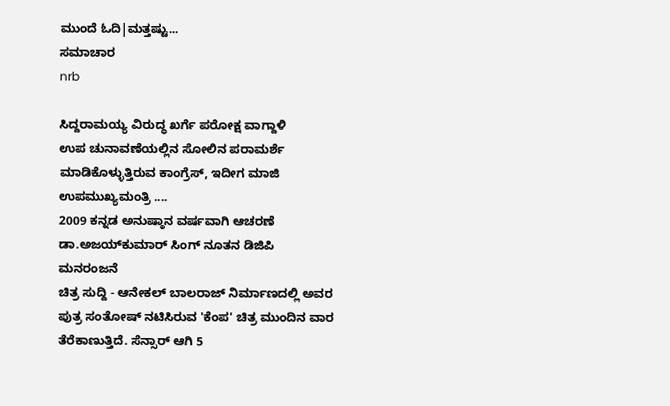ಮುಂದೆ ಓದಿ|ಮತ್ತಷ್ಟು...
ಸಮಾಚಾರ
nrb

ಸಿದ್ದರಾಮಯ್ಯ ವಿರುದ್ಧ ಖರ್ಗೆ ಪರೋಕ್ಷ ವಾಗ್ದಾಳಿ
ಉಪ ಚುನಾವಣೆಯಲ್ಲಿನ ಸೋಲಿನ ಪರಾಮರ್ಶೆ ಮಾಡಿಕೊಳ್ಳುತ್ತಿರುವ ಕಾಂಗ್ರೆಸ್, ಇದೀಗ ಮಾಜಿ ಉಪಮುಖ್ಯಮಂತ್ರಿ ....
2009 ಕನ್ನಡ ಅನುಷ್ಠಾನ ವರ್ಷವಾಗಿ ಆಚರಣೆ
ಡಾ.ಅಜಯ್‌ಕುಮಾರ್ ಸಿಂಗ್ ನೂತನ ಡಿಜಿಪಿ
ಮನರಂಜನೆ
ಚಿತ್ರ ಸುದ್ದಿ - ಆನೇಕಲ್ ಬಾಲರಾಜ್ ನಿರ್ಮಾಣದಲ್ಲಿ ಅವರ ಪುತ್ರ ಸಂತೋಷ್ ನಟಿಸಿರುವ 'ಕೆಂಪ' ಚಿತ್ರ ಮುಂದಿನ ವಾರ ತೆರೆಕಾಣುತ್ತಿದೆ. ಸೆನ್ಸಾರ್ ಆಗಿ 5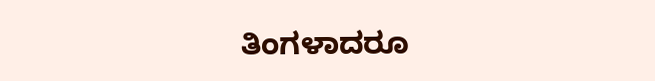ತಿಂಗಳಾದರೂ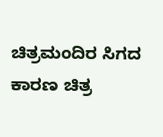ಚಿತ್ರಮಂದಿರ ಸಿಗದ ಕಾರಣ ಚಿತ್ರ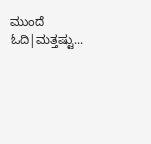ಮುಂದೆ ಓದಿ|ಮತ್ತಷ್ಟು...